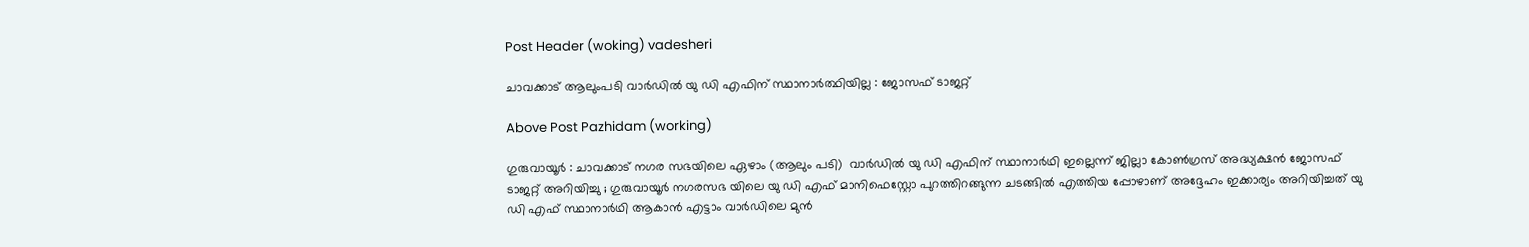Post Header (woking) vadesheri

ചാവക്കാട് ആലുംപടി വാർഡിൽ യു ഡി എഫിന് സ്ഥാനാർത്ഥിയില്ല : ജോസഫ് ടാജറ്റ്

Above Post Pazhidam (working)

ഗുരുവായൂർ : ചാവക്കാട് നഗര സഭയിലെ ഏഴാം (ആലും പടി)  വാർഡിൽ യു ഡി എഫിന് സ്ഥാനാർഥി ഇല്ലെന്ന് ജില്ലാ കോൺഗ്രസ് അദ്ധ്യക്ഷൻ ജോസഫ് ടാജറ്റ് അറിയിച്ചു ; ഗുരുവായൂർ നഗരസഭ യിലെ യു ഡി എഫ് മാനിഫെസ്റ്റോ പുറത്തിറങ്ങുന്ന ചടങ്ങിൽ എത്തിയ പ്പോഴാണ് അദ്ദേഹം ഇക്കാര്യം അറിയിച്ചത് യു ഡി എഫ് സ്ഥാനാർഥി ആകാൻ എട്ടാം വാർഡിലെ മുൻ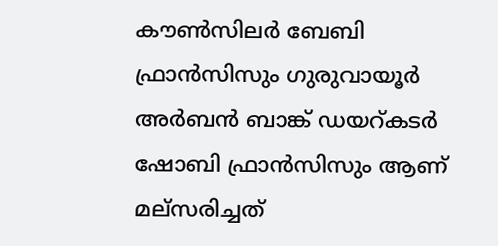കൗൺസിലർ ബേബി ഫ്രാൻസിസും ഗുരുവായൂർ അർബൻ ബാങ്ക് ഡയറ്കടർ ഷോബി ഫ്രാൻസിസും ആണ് മല്സരിച്ചത്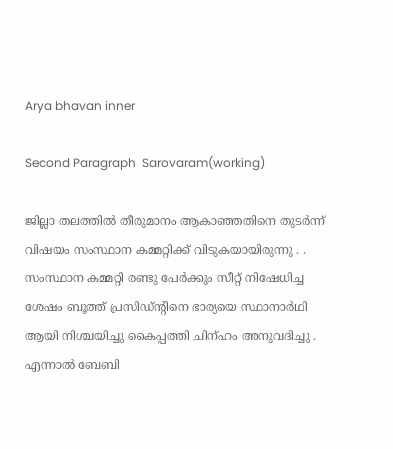Arya bhavan inner

Second Paragraph  Sarovaram(working)

ജില്ലാ തലത്തിൽ തീരുമാനം ആകാഞ്ഞതിനെ തുടർന്ന് വിഷയം സംസ്ഥാന കമ്മറ്റിക്ക് വിടുകയായിരുന്നു . . സംസ്ഥാന കമ്മറ്റി രണ്ടു പേർക്കും സീറ്റ് നിഷേധിച്ച ശേഷം ബൂത്ത് പ്രസിഡ്ന്റിനെ ഭാര്യയെ സ്ഥാനാർഥി ആയി നിശ്ചയിച്ചു കൈപ്പത്തി ചിന്ഹം അനുവദിച്ചു . എന്നാൽ ബേബി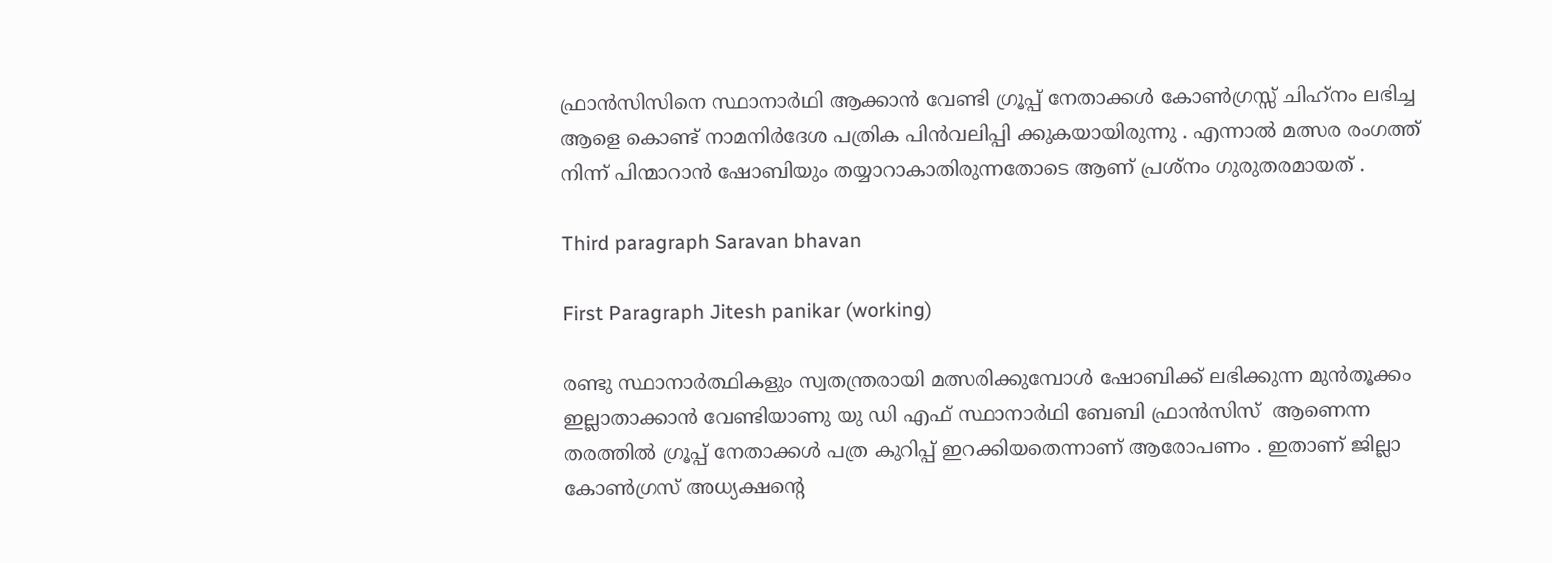ഫ്രാൻസിസിനെ സ്ഥാനാർഥി ആക്കാൻ വേണ്ടി ഗ്രൂപ്പ് നേതാക്കൾ കോൺഗ്രസ്സ് ചിഹ്‌നം ലഭിച്ച ആളെ കൊണ്ട് നാമനിർദേശ പത്രിക പിൻവലിപ്പി ക്കുകയായിരുന്നു . എന്നാൽ മത്സര രംഗത്ത് നിന്ന് പിന്മാറാൻ ഷോബിയും തയ്യാറാകാതിരുന്നതോടെ ആണ് പ്രശ്നം ഗുരുതരമായത് .

Third paragraph Saravan bhavan

First Paragraph Jitesh panikar (working)

രണ്ടു സ്ഥാനാർത്ഥികളും സ്വതന്ത്രരായി മത്സരിക്കുമ്പോൾ ഷോബിക്ക് ലഭിക്കുന്ന മുൻതൂക്കം ഇല്ലാതാക്കാൻ വേണ്ടിയാണു യു ഡി എഫ് സ്ഥാനാർഥി ബേബി ഫ്രാൻസിസ്  ആണെന്ന തരത്തിൽ ഗ്രൂപ്പ് നേതാക്കൾ പത്ര കുറിപ്പ് ഇറക്കിയതെന്നാണ് ആരോപണം . ഇതാണ് ജില്ലാ കോൺഗ്രസ് അധ്യക്ഷന്റെ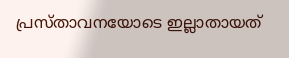പ്രസ്താവനയോടെ ഇല്ലാതായത്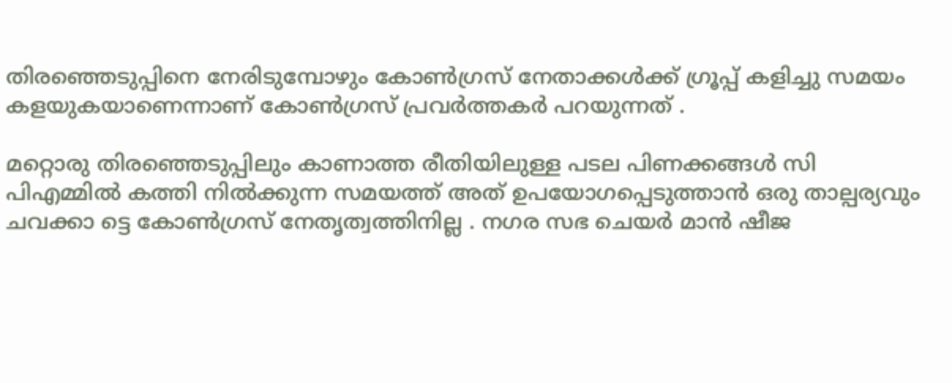തിരഞ്ഞെടുപ്പിനെ നേരിടുമ്പോഴും കോൺഗ്രസ് നേതാക്കൾക്ക് ഗ്രൂപ്പ് കളിച്ചു സമയം കളയുകയാണെന്നാണ് കോൺഗ്രസ് പ്രവർത്തകർ പറയുന്നത് .

മറ്റൊരു തിരഞ്ഞെടുപ്പിലും കാണാത്ത രീതിയിലുള്ള പടല പിണക്കങ്ങൾ സി പിഎമ്മിൽ കത്തി നിൽക്കുന്ന സമയത്ത് അത് ഉപയോഗപ്പെടുത്താൻ ഒരു താല്പര്യവും ചവക്കാ ട്ടെ കോൺഗ്രസ് നേതൃത്വത്തിനില്ല . നഗര സഭ ചെയർ മാൻ ഷീജ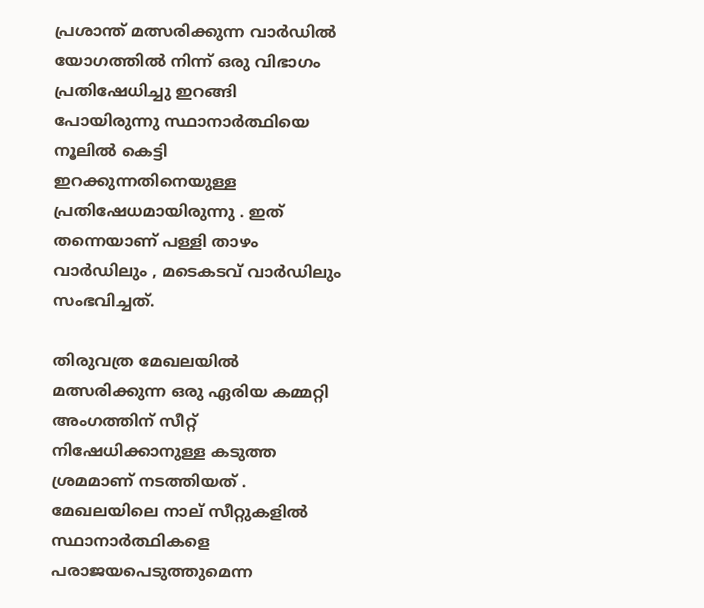പ്രശാന്ത് മത്സരിക്കുന്ന വാർഡിൽ യോഗത്തിൽ നിന്ന് ഒരു വിഭാഗം പ്രതിഷേധിച്ചു ഇറങ്ങി പോയിരുന്നു സ്ഥാനാർത്ഥിയെ നൂലിൽ കെട്ടി ഇറക്കുന്നതിനെയുള്ള പ്രതിഷേധമായിരുന്നു . ഇത് തന്നെയാണ് പള്ളി താഴം വാർഡിലും , മടെകടവ് വാർഡിലും സംഭവിച്ചത്.

തിരുവത്ര മേഖലയിൽ മത്സരിക്കുന്ന ഒരു ഏരിയ കമ്മറ്റി അംഗത്തിന് സീറ്റ് നിഷേധിക്കാനുള്ള കടുത്ത ശ്രമമാണ് നടത്തിയത് . മേഖലയിലെ നാല് സീറ്റുകളിൽ സ്ഥാനാർത്ഥികളെ പരാജയപെടുത്തുമെന്ന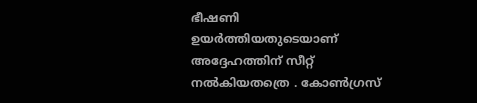ഭീഷണി ഉയർത്തിയതുടെയാണ് അദ്ദേഹത്തിന് സീറ്റ് നൽകിയതത്രെ . കോൺഗ്രസ്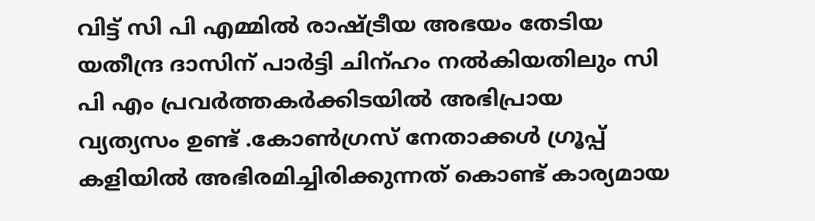വിട്ട് സി പി എമ്മിൽ രാഷ്ട്രീയ അഭയം തേടിയ യതീന്ദ്ര ദാസിന് പാർട്ടി ചിന്ഹം നൽകിയതിലും സി പി എം പ്രവർത്തകർക്കിടയിൽ അഭിപ്രായ വ്യത്യസം ഉണ്ട് .കോൺഗ്രസ് നേതാക്കൾ ഗ്രൂപ്പ് കളിയിൽ അഭിരമിച്ചിരിക്കുന്നത് കൊണ്ട് കാര്യമായ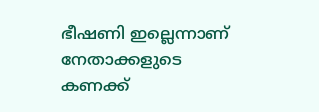ഭീഷണി ഇല്ലെന്നാണ് നേതാക്കളുടെ കണക്ക്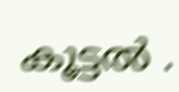കൂട്ടൽ .